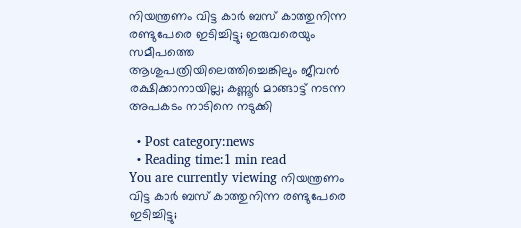നിയന്ത്രണം വിട്ട കാര്‍ ബസ് കാത്തുനിന്ന രണ്ടുപേരെ ഇടിച്ചിട്ടു; ഇരുവരെയും സമീപത്തെ ആശുപത്രിയിലെത്തിച്ചെങ്കിലും ജീവന്‍ രക്ഷിക്കാനായില്ല; കണ്ണൂർ മാങ്ങാട്ട് നടന്ന അപകടം നാടിനെ നടുക്കി

  • Post category:news
  • Reading time:1 min read
You are currently viewing നിയന്ത്രണം വിട്ട കാര്‍ ബസ് കാത്തുനിന്ന രണ്ടുപേരെ ഇടിച്ചിട്ടു;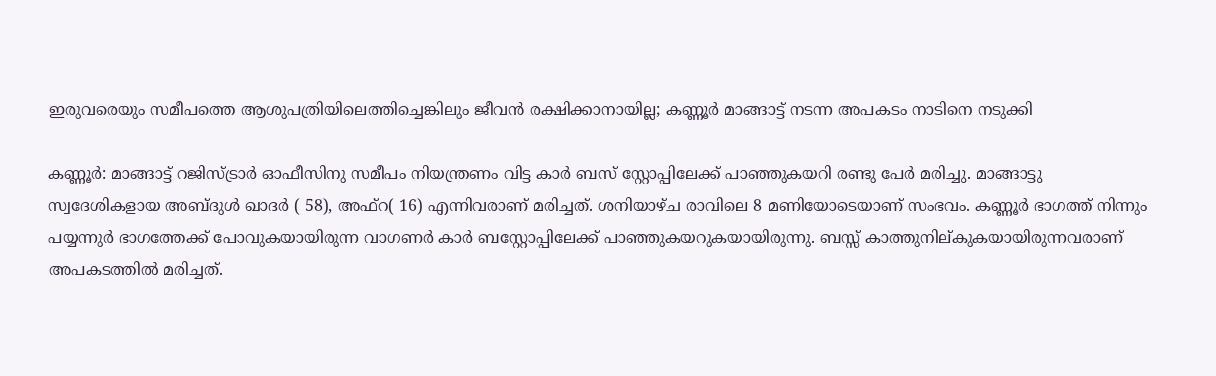ഇരുവരെയും സമീപത്തെ ആശുപത്രിയിലെത്തിച്ചെങ്കിലും ജീവന്‍ രക്ഷിക്കാനായില്ല; കണ്ണൂർ മാങ്ങാട്ട് നടന്ന അപകടം നാടിനെ നടുക്കി

കണ്ണൂര്‍: മാങ്ങാട്ട് റജിസ്ട്രാര്‍ ഓഫീസിനു സമീപം നിയന്ത്രണം വിട്ട കാര്‍ ബസ് സ്റ്റോപ്പിലേക്ക് പാഞ്ഞുകയറി രണ്ടു പേര്‍ മരിച്ചു. മാങ്ങാട്ടു സ്വദേശികളായ അബ്ദുള്‍ ഖാദര്‍ ( 58), അഫ്റ( 16) എന്നിവരാണ് മരിച്ചത്. ശനിയാഴ്ച രാവിലെ 8 മണിയോടെയാണ് സംഭവം. കണ്ണൂര്‍ ഭാഗത്ത് നിന്നും പയ്യന്നുർ ഭാഗത്തേക്ക് പോവുകയായിരുന്ന വാഗണര്‍ കാര്‍ ബസ്റ്റോപ്പിലേക്ക് പാഞ്ഞുകയറുകയായിരുന്നു. ബസ്സ് കാത്തുനില്കുകയായിരുന്നവരാണ് അപകടത്തിൽ മരിച്ചത്.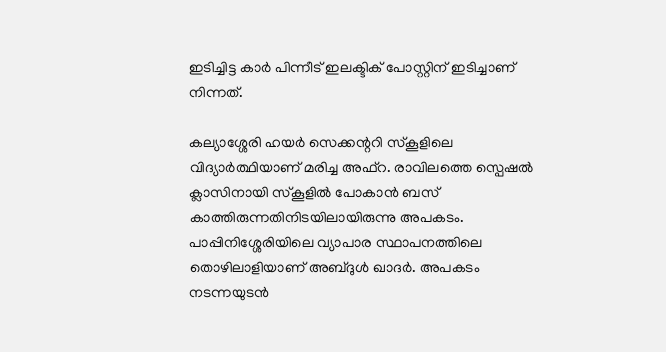ഇടിച്ചിട്ട കാർ പിന്നീട് ഇലക്ടിക് പോസ്റ്റിന് ഇടിച്ചാണ് നിന്നത്.

കല്യാശ്ശേരി ഹയര്‍ സെക്കന്ററി സ്കൂളിലെ വിദ്യാർത്ഥിയാണ് മരിച്ച അഫ്റ. രാവിലത്തെ സ്പെഷല്‍ ക്ലാസിനായി സ്കൂളില്‍ പോകാന്‍ ബസ് കാത്തിരുന്നതിനിടയിലായിരുന്നു അപകടം. പാപ്പിനിശ്ശേരിയിലെ വ്യാപാര സ്ഥാപനത്തിലെ തൊഴിലാളിയാണ് അബ്ദുള്‍ ഖാദര്‍. അപകടം നടന്നയുടന്‍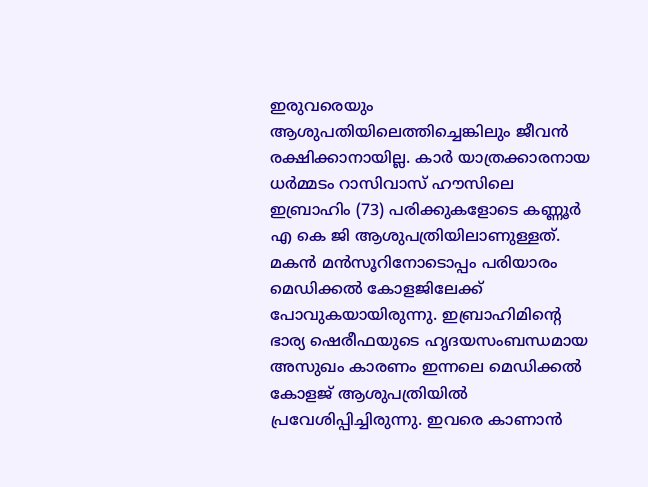ഇരുവരെയും ആശുപതിയിലെത്തിച്ചെങ്കിലും ജീവന്‍ രക്ഷിക്കാനായില്ല. കാര്‍ യാത്രക്കാരനായ ധര്‍മ്മടം റാസിവാസ് ഹൗസിലെ ഇബ്രാഹിം (73) പരിക്കുകളോടെ കണ്ണൂര്‍ എ കെ ജി ആശുപത്രിയിലാണുള്ളത്. മകന്‍ മന്‍സൂറിനോടൊപ്പം പരിയാരം മെഡിക്കല്‍ കോളജിലേക്ക് പോവുകയായിരുന്നു. ഇബ്രാഹിമിന്റെ ഭാര്യ ഷെരീഫയുടെ ഹൃദയസംബന്ധമായ അസുഖം കാരണം ഇന്നലെ മെഡിക്കല്‍ കോളജ് ആശുപത്രിയില്‍ പ്രവേശിപ്പിച്ചിരുന്നു. ഇവരെ കാണാന്‍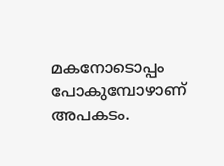മകനോടൊപ്പം പോകുമ്പോഴാണ് അപകടം.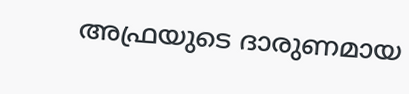അഫ്രയുടെ ദാരുണമായ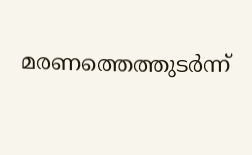മരണത്തെത്തുടര്‍ന്ന്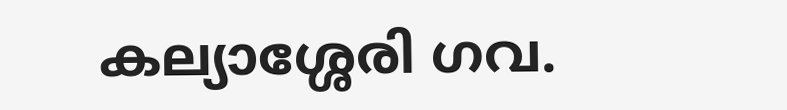കല്യാശ്ശേരി ഗവ.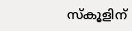സ്‌കൂളിന്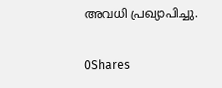അവധി പ്രഖ്യാപിച്ചു.

0Shares